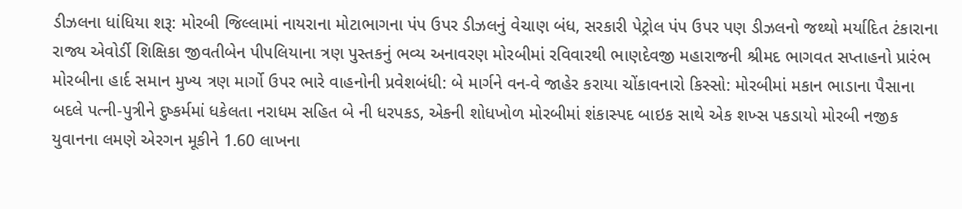ડીઝલના ધાંધિયા શરૂ: મોરબી જિલ્લામાં નાયરાના મોટાભાગના પંપ ઉપર ડીઝલનું વેચાણ બંધ, સરકારી પેટ્રોલ પંપ ઉપર પણ ડીઝલનો જથ્થો મર્યાદિત ટંકારાના રાજ્ય એવોર્ડી શિક્ષિકા જીવતીબેન પીપલિયાના ત્રણ પુસ્તકનું ભવ્ય અનાવરણ મોરબીમાં રવિવારથી ભાણદેવજી મહારાજની શ્રીમદ ભાગવત સપ્તાહનો પ્રારંભ મોરબીના હાર્દ સમાન મુખ્ય ત્રણ માર્ગો ઉપર ભારે વાહનોની પ્રવેશબંધી: બે માર્ગને વન-વે જાહેર કરાયા ચોંકાવનારો કિસ્સો: મોરબીમાં મકાન ભાડાના પૈસાના બદલે પત્ની-પુત્રીને દુષ્કર્મમાં ધકેલતા નરાધમ સહિત બે ની ધરપકડ, એકની શોધખોળ મોરબીમાં શંકાસ્પદ બાઇક સાથે એક શખ્સ પકડાયો મોરબી નજીક યુવાનના લમણે એરગન મૂકીને 1.60 લાખના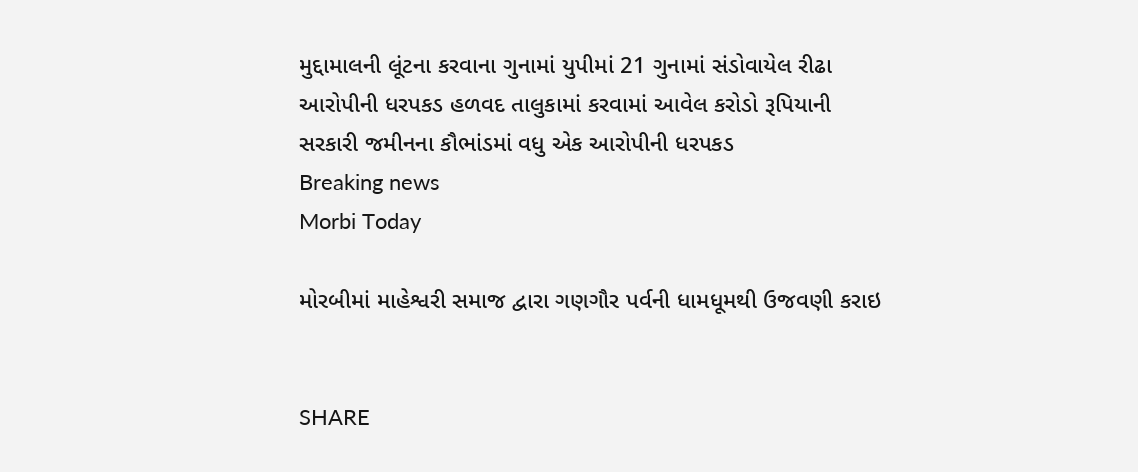મુદ્દામાલની લૂંટના કરવાના ગુનામાં યુપીમાં 21 ગુનામાં સંડોવાયેલ રીઢા આરોપીની ધરપકડ હળવદ તાલુકામાં કરવામાં આવેલ કરોડો રૂપિયાની સરકારી જમીનના કૌભાંડમાં વધુ એક આરોપીની ધરપકડ
Breaking news
Morbi Today

મોરબીમાં માહેશ્વરી સમાજ દ્વારા ગણગૌર પર્વની ધામધૂમથી ઉજવણી કરાઇ


SHARE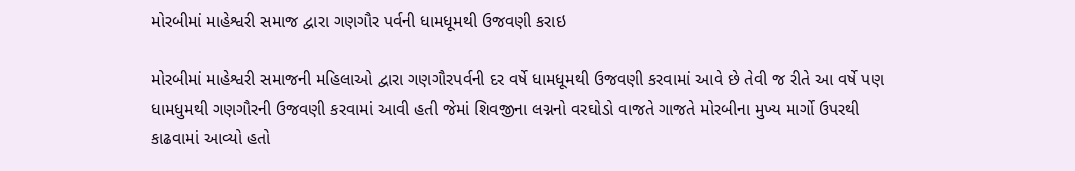મોરબીમાં માહેશ્વરી સમાજ દ્વારા ગણગૌર પર્વની ધામધૂમથી ઉજવણી કરાઇ

મોરબીમાં માહેશ્વરી સમાજની મહિલાઓ દ્વારા ગણગૌરપર્વની દર વર્ષે ધામધૂમથી ઉજવણી કરવામાં આવે છે તેવી જ રીતે આ વર્ષે પણ ધામધુમથી ગણગૌરની ઉજવણી કરવામાં આવી હતી જેમાં શિવજીના લગ્નનો વરઘોડો વાજતે ગાજતે મોરબીના મુખ્ય માર્ગો ઉપરથી કાઢવામાં આવ્યો હતો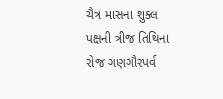ચૈત્ર માસના શુક્લ પક્ષની ત્રીજ તિથિના રોજ ગણગૌરપર્વ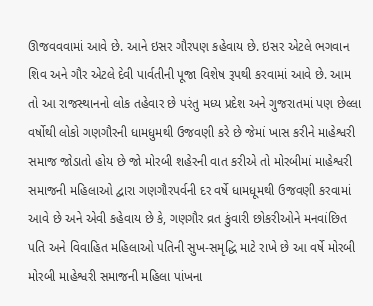ઊજવવવામાં આવે છે. આને ઇસર ગૌરપણ કહેવાય છે. ઇસર એટલે ભગવાન શિવ અને ગૌર એટલે દેવી પાર્વતીની પૂજા વિશેષ રૂપથી કરવામાં આવે છે. આમ તો આ રાજસ્થાનનો લોક તહેવાર છે પરંતુ મધ્ય પ્રદેશ અને ગુજરાતમાં પણ છેલ્લા વર્ષોથી લોકો ગણગૌરની ધામધુમથી ઉજવણી કરે છે જેમાં ખાસ કરીને માહેશ્વરી સમાજ જોડાતો હોય છે જો મોરબી શહેરની વાત કરીએ તો મોરબીમાં માહેશ્વરી સમાજની મહિલાઓ દ્વારા ગણગૌરપર્વની દર વર્ષે ધામધૂમથી ઉજવણી કરવામાં આવે છે અને એવી કહેવાય છે કે, ગણગૌર વ્રત કુંવારી છોકરીઓને મનવાંછિત પતિ અને વિવાહિત મહિલાઓ પતિની સુખ-સમૃદ્ધિ માટે રાખે છે આ વર્ષે મોરબી મોરબી માહેશ્વરી સમાજની મહિલા પાંખના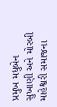પ્રમુખ મધુબેન સુખાણી અને મોરબી માહેશ્વરી સમાજના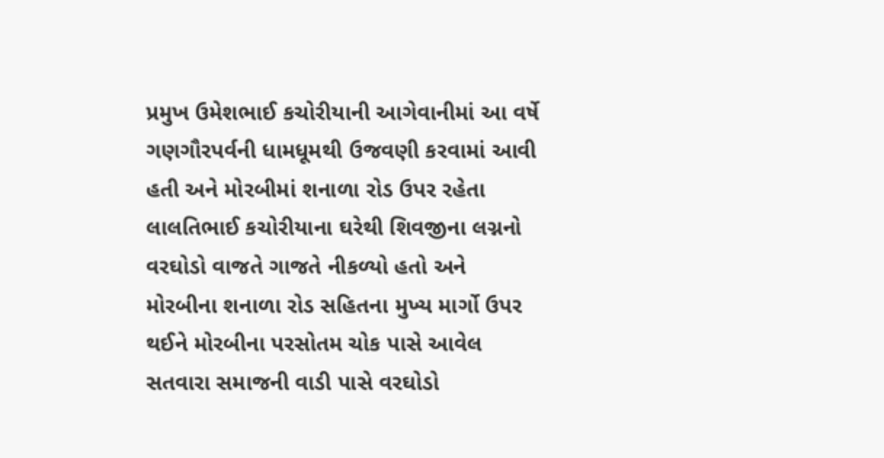પ્રમુખ ઉમેશભાઈ કચોરીયાની આગેવાનીમાં આ વર્ષે ગણગૌરપર્વની ધામધૂમથી ઉજવણી કરવામાં આવી હતી અને મોરબીમાં શનાળા રોડ ઉપર રહેતા લાલતિભાઈ કચોરીયાના ઘરેથી શિવજીના લગ્નનો વરઘોડો વાજતે ગાજતે નીકળ્યો હતો અને મોરબીના શનાળા રોડ સહિતના મુખ્ય માર્ગો ઉપર થઈને મોરબીના પરસોતમ ચોક પાસે આવેલ સતવારા સમાજની વાડી પાસે વરઘોડો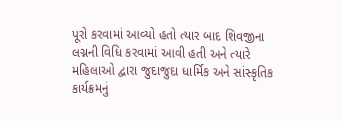પૂરો કરવામાં આવ્યો હતો ત્યાર બાદ શિવજીના લગ્નની વિધિ કરવામાં આવી હતી અને ત્યારે મહિલાઓ દ્વારા જુદાજુદા ધાર્મિક અને સાંસ્કૃતિક કાર્યક્રમનું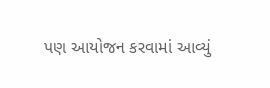પણ આયોજન કરવામાં આવ્યું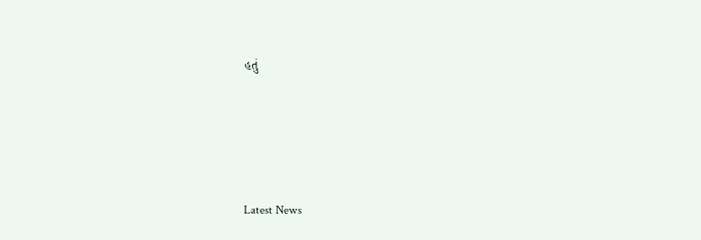હતું






Latest News